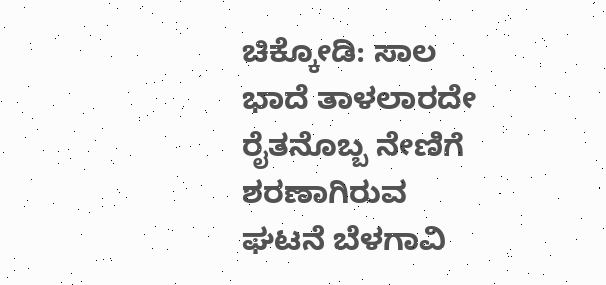ಚಿಕ್ಕೋಡಿ: ಸಾಲ ಭಾದೆ ತಾಳಲಾರದೇ ರೈತನೊಬ್ಬ ನೇಣಿಗೆ ಶರಣಾಗಿರುವ ಘಟನೆ ಬೆಳಗಾವಿ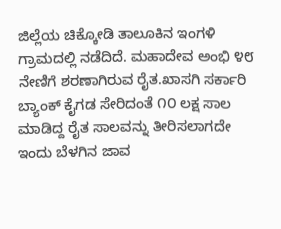ಜಿಲ್ಲೆಯ ಚಿಕ್ಕೋಡಿ ತಾಲೂಕಿನ ಇಂಗಳಿ ಗ್ರಾಮದಲ್ಲಿ ನಡೆದಿದೆ. ಮಹಾದೇವ ಅಂಭಿ ೪೮ ನೇಣಿಗೆ ಶರಣಾಗಿರುವ ರೈತ.ಖಾಸಗಿ ಸರ್ಕಾರಿ ಬ್ಯಾಂಕ್ ಕೈಗಡ ಸೇರಿದಂತೆ ೧೦ ಲಕ್ಷ ಸಾಲ ಮಾಡಿದ್ದ ರೈತ ಸಾಲವನ್ನು ತೀರಿಸಲಾಗದೇ ಇಂದು ಬೆಳಗಿನ ಜಾವ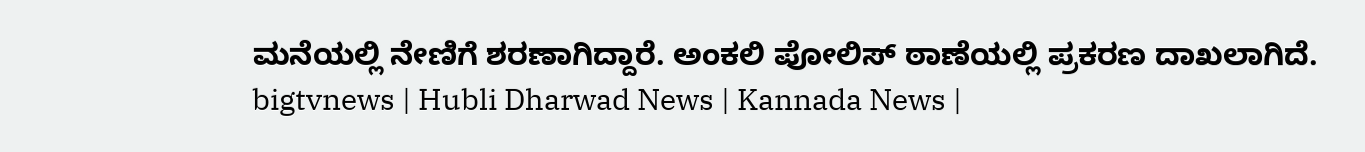ಮನೆಯಲ್ಲಿ ನೇಣಿಗೆ ಶರಣಾಗಿದ್ದಾರೆ. ಅಂಕಲಿ ಪೋಲಿಸ್ ಠಾಣೆಯಲ್ಲಿ ಪ್ರಕರಣ ದಾಖಲಾಗಿದೆ.
bigtvnews | Hubli Dharwad News | Kannada News |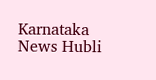Karnataka News Hubli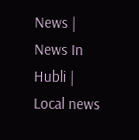News | News In Hubli | Local news